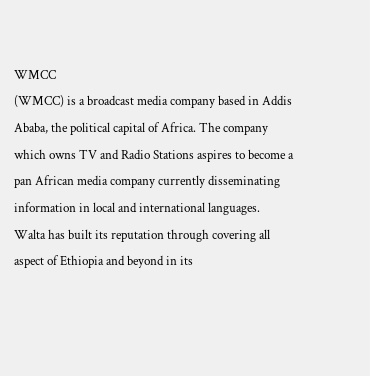WMCC
(WMCC) is a broadcast media company based in Addis Ababa, the political capital of Africa. The company which owns TV and Radio Stations aspires to become a pan African media company currently disseminating information in local and international languages. Walta has built its reputation through covering all aspect of Ethiopia and beyond in its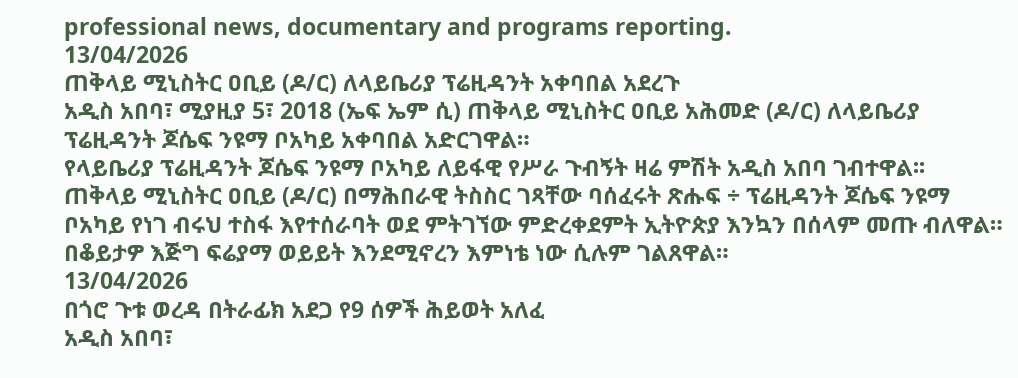professional news, documentary and programs reporting.
13/04/2026
ጠቅላይ ሚኒስትር ዐቢይ (ዶ/ር) ለላይቤሪያ ፕሬዚዳንት አቀባበል አደረጉ
አዲስ አበባ፣ ሚያዚያ 5፣ 2018 (ኤፍ ኤም ሲ) ጠቅላይ ሚኒስትር ዐቢይ አሕመድ (ዶ/ር) ለላይቤሪያ ፕሬዚዳንት ጆሴፍ ንዩማ ቦአካይ አቀባበል አድርገዋል።
የላይቤሪያ ፕሬዚዳንት ጆሴፍ ንዩማ ቦአካይ ለይፋዊ የሥራ ጉብኝት ዛሬ ምሽት አዲስ አበባ ገብተዋል፡፡
ጠቅላይ ሚኒስትር ዐቢይ (ዶ/ር) በማሕበራዊ ትስስር ገጻቸው ባሰፈሩት ጽሑፍ ÷ ፕሬዚዳንት ጆሴፍ ንዩማ ቦአካይ የነገ ብሩህ ተስፋ እየተሰራባት ወደ ምትገኘው ምድረቀደምት ኢትዮጵያ እንኳን በሰላም መጡ ብለዋል።
በቆይታዎ እጅግ ፍሬያማ ወይይት እንደሚኖረን እምነቴ ነው ሲሉም ገልጸዋል።
13/04/2026
በጎሮ ጉቱ ወረዳ በትራፊክ አደጋ የ9 ሰዎች ሕይወት አለፈ
አዲስ አበባ፣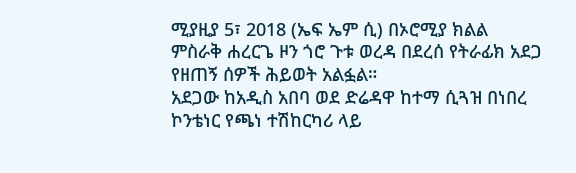ሚያዚያ 5፣ 2018 (ኤፍ ኤም ሲ) በኦሮሚያ ክልል ምስራቅ ሐረርጌ ዞን ጎሮ ጉቱ ወረዳ በደረሰ የትራፊክ አደጋ የዘጠኝ ሰዎች ሕይወት አልፏል።
አደጋው ከአዲስ አበባ ወደ ድሬዳዋ ከተማ ሲጓዝ በነበረ ኮንቴነር የጫነ ተሽከርካሪ ላይ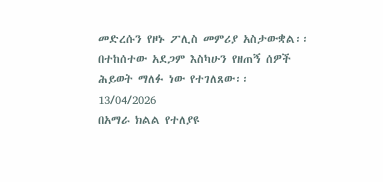መድረሱን የዞኑ ፖሊስ መምሪያ አስታውቋል፡፡
በተከሰተው አደጋም እስካሁን የዘጠኝ ሰዎች ሕይወት ማለፉ ነው የተገለጸው፡፡
13/04/2026
በአማራ ክልል የተለያዩ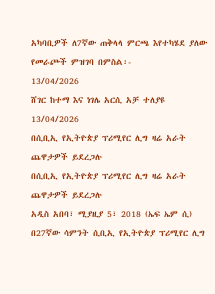አካባቢዎች ለ7ኛው ጠቅላላ ምርጫ እየተካሄደ ያለው የመራጮች ምዝገባ በምስል፡-
13/04/2026
ሸገር ከተማ እና ነገሌ አርሲ አቻ ተለያዩ
13/04/2026
በሲቢኢ የኢትዮጵያ ፕሪሚየር ሊግ ዛሬ አራት ጨዋታዎች ይደረጋሉ
በሲቢኢ የኢትዮጵያ ፕሪሚየር ሊግ ዛሬ አራት ጨዋታዎች ይደረጋሉ
አዲስ አበባ፣ ሚያዚያ 5፣ 2018 (ኤፍ ኤም ሲ) በ27ኛው ሳምንት ሲቢኢ የኢትዮጵያ ፕሪሚየር ሊግ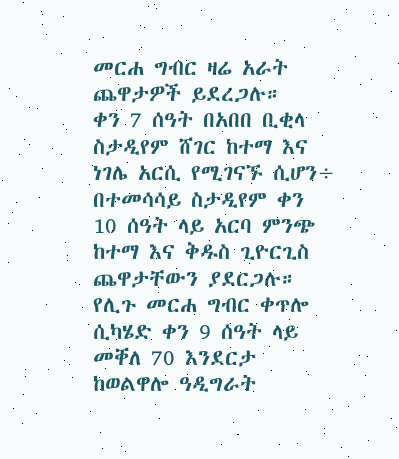መርሐ ግብር ዛሬ አራት ጨዋታዎች ይደረጋሉ።
ቀን 7 ሰዓት በአበበ ቢቂላ ስታዲየም ሸገር ከተማ እና ነገሌ አርሲ የሚገናኙ ሲሆን÷ በተመሳሳይ ስታዲየም ቀን 10 ሰዓት ላይ አርባ ምንጭ ከተማ እና ቅዱስ ጊዮርጊስ ጨዋታቸውን ያደርጋሉ።
የሊጉ መርሐ ግብር ቀጥሎ ሲካሄድ ቀን 9 ሰዓት ላይ መቐለ 70 እንደርታ ከወልዋሎ ዓዲግራት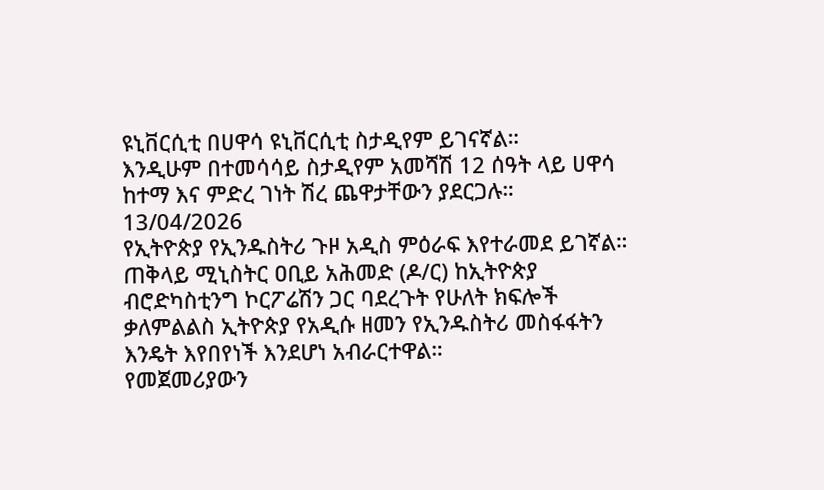ዩኒቨርሲቲ በሀዋሳ ዩኒቨርሲቲ ስታዲየም ይገናኛል።
እንዲሁም በተመሳሳይ ስታዲየም አመሻሽ 12 ሰዓት ላይ ሀዋሳ ከተማ እና ምድረ ገነት ሽረ ጨዋታቸውን ያደርጋሉ።
13/04/2026
የኢትዮጵያ የኢንዱስትሪ ጉዞ አዲስ ምዕራፍ እየተራመደ ይገኛል።
ጠቅላይ ሚኒስትር ዐቢይ አሕመድ (ዶ/ር) ከኢትዮጵያ ብሮድካስቲንግ ኮርፖሬሽን ጋር ባደረጉት የሁለት ክፍሎች ቃለምልልስ ኢትዮጵያ የአዲሱ ዘመን የኢንዱስትሪ መስፋፋትን እንዴት እየበየነች እንደሆነ አብራርተዋል።
የመጀመሪያውን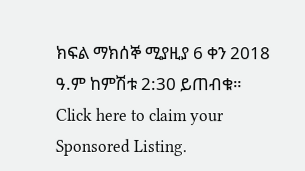ክፍል ማክሰኞ ሚያዚያ 6 ቀን 2018 ዓ.ም ከምሽቱ 2:30 ይጠብቁ።
Click here to claim your Sponsored Listing.